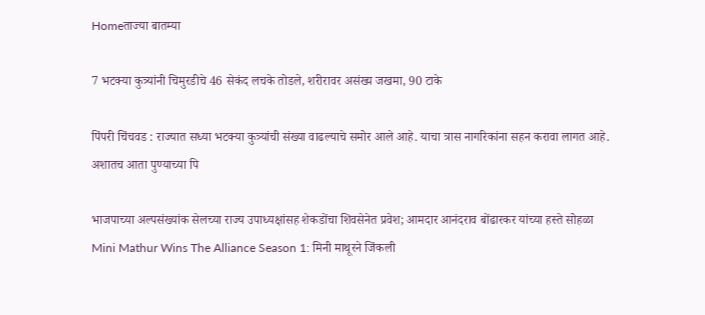Homeताज्या बातम्या

7 भटक्या कुत्र्यांनी चिमुरडीचे 46 सेकंद लचके तोडले, शरीरावर असंख्य जखमा, 90 टाके

पिंपरी चिंचवड : राज्यात सध्या भटक्या कुत्र्यांची संख्या वाढल्याचे समोर आले आहे. याचा त्रास नागरिकांना सहन करावा लागत आहे. अशातच आता पुण्याच्या पि

भाजपाच्या अल्पसंख्यांक सेलच्या राज्य उपाध्यक्षांसह शेकडोंचा शिवसेनेत प्रवेश; आमदार आनंदराव बोंढारकर यांच्या हस्ते सोहळा
Mini Mathur Wins The Alliance Season 1: मिनी माथूरने जिंकली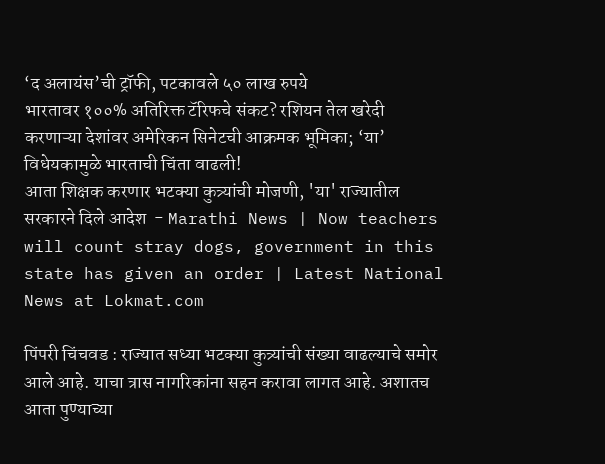‘द अलायंस’ची ट्रॉफी, पटकावले ५० लाख रुपये
भारतावर १००% अतिरिक्त टॅरिफचे संकट? रशियन तेल खरेदी करणाऱ्या देशांवर अमेरिकन सिनेटची आक्रमक भूमिका; ‘या’ विधेयकामुळे भारताची चिंता वाढली!
आता शिक्षक करणार भटक्या कुत्र्यांची मोजणी, 'या' राज्यातील सरकारने दिले आदेश  - Marathi News | Now teachers will count stray dogs, government in this  state has given an order | Latest National News at Lokmat.com

पिंपरी चिंचवड : राज्यात सध्या भटक्या कुत्र्यांची संख्या वाढल्याचे समोर आले आहे. याचा त्रास नागरिकांना सहन करावा लागत आहे. अशातच आता पुण्याच्या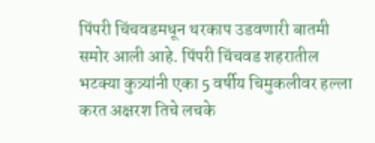पिंपरी चिंचवडमधून थरकाप उडवणारी बातमी समोर आली आहे. पिंपरी चिंचवड शहरातील भटक्या कुत्र्यांनी एका 5 वर्षीय चिमुकलीवर हल्ला करत अक्षरश तिचे लचके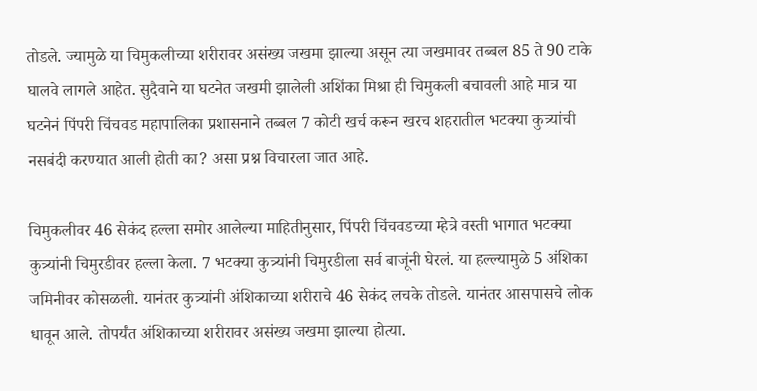तोडले. ज्यामुळे या चिमुकलीच्या शरीरावर असंख्य जखमा झाल्या असून त्या जखमावर तब्बल 85 ते 90 टाके घालवे लागले आहेत. सुदैवाने या घटनेत जखमी झालेली अशिंका मिश्रा ही चिमुकली बचावली आहे मात्र या घटनेनं पिंपरी चिंचवड महापालिका प्रशासनाने तब्बल 7 कोटी खर्च करून खरच शहरातील भटक्या कुत्र्यांची नसबंदी करण्यात आली होती का? असा प्रश्न विचारला जात आहे.

चिमुकलीवर 46 सेकंद हल्ला समोर आलेल्या माहितीनुसार, पिंपरी चिंचवडच्या म्हेत्रे वस्ती भागात भटक्या कुत्र्यांनी चिमुरडीवर हल्ला केला. 7 भटक्या कुत्र्यांनी चिमुरडीला सर्व बाजूंनी घेरलं. या हल्ल्यामुळे 5 अंशिका जमिनीवर कोसळली. यानंतर कुत्र्यांनी अंशिकाच्या शरीराचे 46 सेकंद लचके तोडले. यानंतर आसपासचे लोक धावून आले. तोपर्यंत अंशिकाच्या शरीरावर असंख्य जखमा झाल्या होत्या.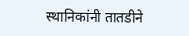स्थानिकांनी तातडीने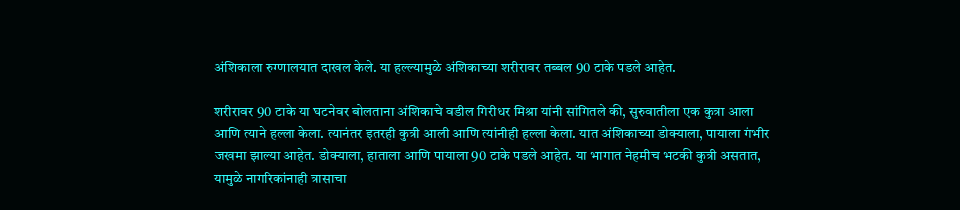अंशिकाला रुग्णालयात दाखल केले. या हल्ल्यामुळे अंशिकाच्या शरीरावर तब्बल 90 टाके पडले आहेत.

शरीरावर 90 टाके या घटनेवर बोलताना अंशिकाचे वडील गिरीधर मिश्रा यांनी सांगितले की, सुरुवातीला एक कुत्रा आला आणि त्याने हल्ला केला. त्यानंतर इतरही कुत्री आली आणि त्यांनीही हल्ला केला. यात अंशिकाच्या डोक्याला, पायाला गंभीर जखमा झाल्या आहेत. डोक्याला, हाताला आणि पायाला 90 टाके पडले आहेत. या भागात नेहमीच भटकी कुत्री असतात, यामुळे नागरिकांनाही त्रासाचा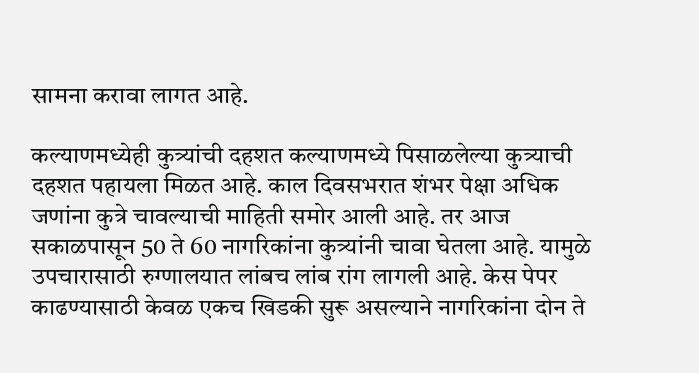सामना करावा लागत आहे.

कल्याणमध्येही कुत्र्यांची दहशत कल्याणमध्ये पिसाळलेल्या कुत्र्याची दहशत पहायला मिळत आहे. काल दिवसभरात शंभर पेक्षा अधिक जणांना कुत्रे चावल्याची माहिती समोर आली आहे. तर आज सकाळपासून 50 ते 60 नागरिकांना कुत्र्यांनी चावा घेतला आहे. यामुळे उपचारासाठी रुग्णालयात लांबच लांब रांग लागली आहे. केस पेपर काढण्यासाठी केवळ एकच खिडकी सुरू असल्याने नागरिकांना दोन ते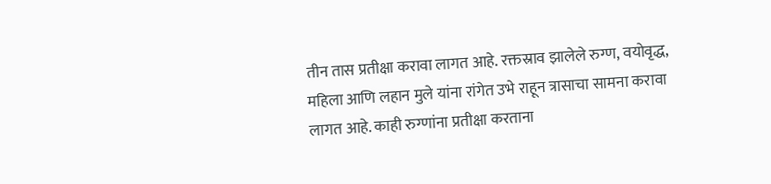तीन तास प्रतीक्षा करावा लागत आहे. रक्तस्राव झालेले रुग्ण, वयोवृद्ध, महिला आणि लहान मुले यांना रांगेत उभे राहून त्रासाचा सामना करावा लागत आहे. काही रुग्णांना प्रतीक्षा करताना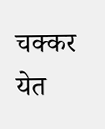चक्कर येत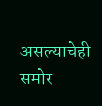असल्याचेही समोर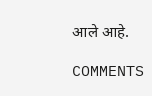आले आहे.

COMMENTS